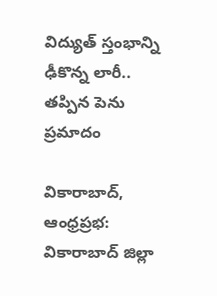విద్యుత్ స్తంభాన్ని ఢీకొన్న లారీ.. తప్పిన పెను ప్రమాదం

వికారాబాద్, ఆంధ్రప్రభ: వికారాబాద్ జిల్లా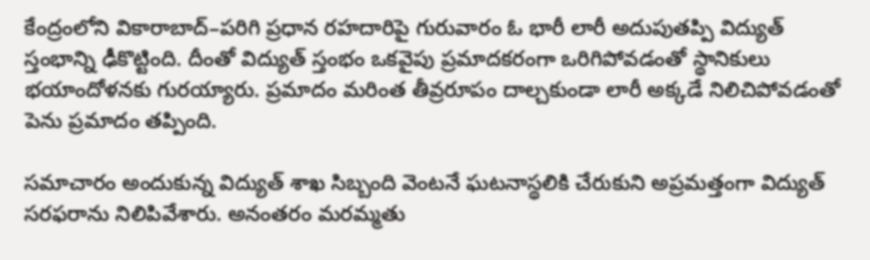కేంద్రంలోని వికారాబాద్–పరిగి ప్రధాన రహదారిపై గురువారం ఓ భారీ లారీ అదుపుతప్పి విద్యుత్ స్తంభాన్ని ఢీకొట్టింది. దీంతో విద్యుత్ స్తంభం ఒకవైపు ప్రమాదకరంగా ఒరిగిపోవడంతో స్థానికులు భయాందోళనకు గురయ్యారు. ప్రమాదం మరింత తీవ్రరూపం దాల్చకుండా లారీ అక్కడే నిలిచిపోవడంతో పెను ప్రమాదం తప్పింది.

సమాచారం అందుకున్న విద్యుత్ శాఖ సిబ్బంది వెంటనే ఘటనాస్థలికి చేరుకుని అప్రమత్తంగా విద్యుత్ సరఫరాను నిలిపివేశారు. అనంతరం మరమ్మతు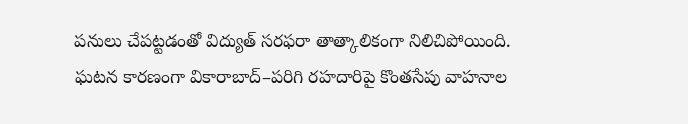పనులు చేపట్టడంతో విద్యుత్ సరఫరా తాత్కాలికంగా నిలిచిపోయింది. ఘటన కారణంగా వికారాబాద్–పరిగి రహదారిపై కొంతసేపు వాహనాల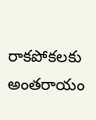రాకపోకలకు అంతరాయం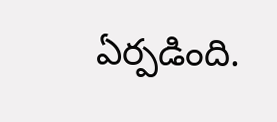ఏర్పడింది.